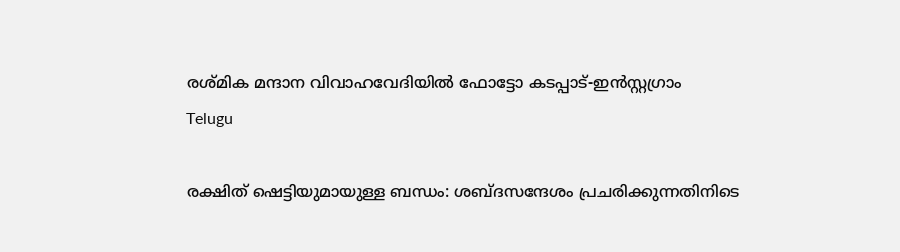രശ്മിക മന്ദാന വിവാഹവേദിയിൽ ഫോട്ടോ കടപ്പാട്-ഇൻസ്റ്റഗ്രാം
Telugu

രക്ഷിത് ഷെട്ടിയുമായുള്ള ബന്ധം: ശബ്ദസന്ദേശം പ്രചരിക്കുന്നതിനിടെ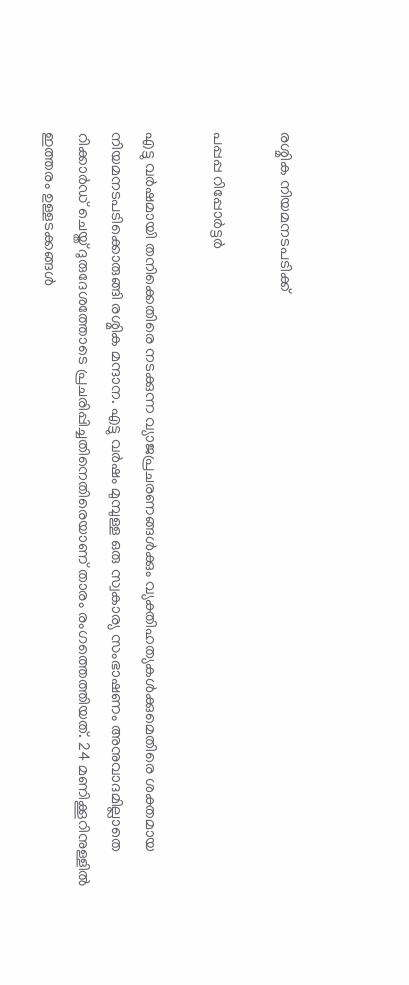രശ്മിക നിയമനടപടിക്ക്

പപ്പപ്പ റിപ്പോര്‍ട്ടര്‍

എട്ടു വര്‍ഷമായി തനിക്കെതിരെ നടക്കുന്ന വ്യാജപ്രചരണങ്ങള്‍ക്കും വ്യക്തിഹത്യകള്‍ക്കുമെതിരെ ശക്തമായ നിയമനടപടിക്കൊരുങ്ങി രശ്മിക മന്ദാന. എട്ടു വര്‍ഷം മുമ്പുള്ള ഒരു സ്വകാര്യ സംഭാഷണം അനുവാദമില്ലാതെ റിക്കാര്‍ഡ് ചെയ്ത് ദുരുദേശത്തോടെ പ്രചരിപ്പിച്ചതിനെതിരെയാണ് താരം രംഗത്തെത്തിയത്. 24 മണിക്കൂറിനുള്ളില്‍ ഇത്തരം ഉള്ളടക്കങ്ങള്‍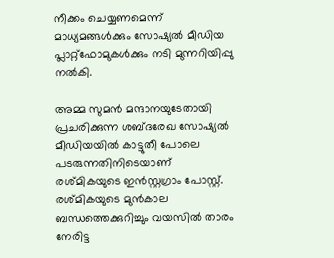നീക്കം ചെയ്യണമെന്ന് മാധ്യമങ്ങള്‍ക്കും സോഷ്യല്‍ മീഡിയ പ്ലാറ്റ്ഫോമുകള്‍ക്കും നടി മുന്നറിയിപ്പു നല്‍കി.

അമ്മ സുമന്‍ മന്ദാനയുടേതായി പ്രചരിക്കുന്ന ശബ്ദരേഖ സോഷ്യല്‍ മീഡിയയില്‍ കാട്ടുതീ പോലെ പടരുന്നതിനിടെയാണ് രശ്മികയുടെ ഇൻസ്റ്റഗ്രാം പോസ്റ്റ്. രശ്മികയുടെ മുന്‍കാല ബന്ധത്തെക്കുറിച്ചും വയസില്‍ താരം നേരിട്ട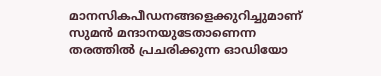മാനസികപീഡനങ്ങളെക്കുറിച്ചുമാണ് സുമന്‍ മന്ദാനയുടേതാണെന്ന തരത്തില്‍ പ്രചരിക്കുന്ന ഓഡിയോ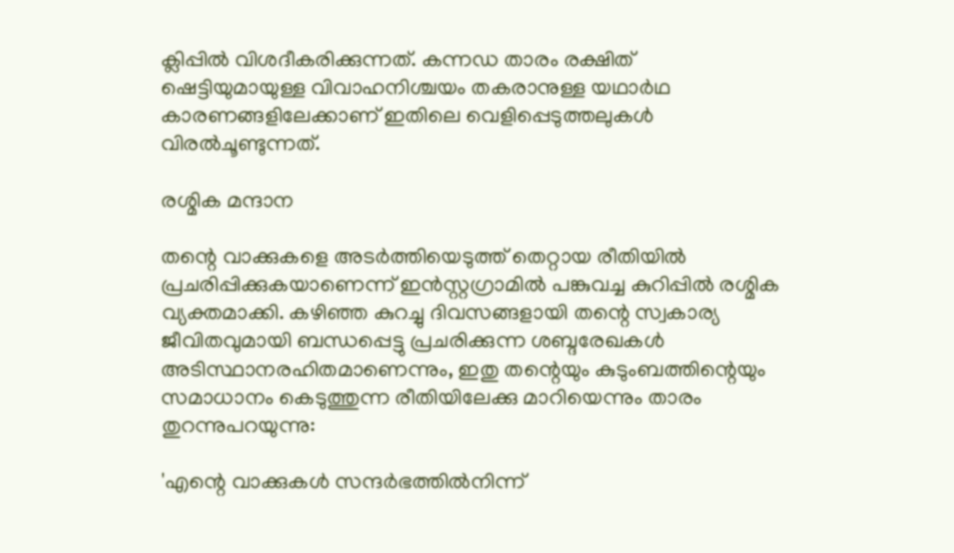ക്ലിപ്പിൽ വിശദീകരിക്കുന്നത്. കന്നഡ താരം രക്ഷിത് ഷെട്ടിയുമായുള്ള വിവാഹനിശ്ചയം തകരാനുള്ള യഥാര്‍ഥ കാരണങ്ങളിലേക്കാണ് ഇതിലെ വെളിപ്പെടുത്തലുകള്‍ വിരല്‍ചൂണ്ടുന്നത്.

രശ്മിക മന്ദാന

തന്റെ വാക്കുകളെ അടര്‍ത്തിയെടുത്ത് തെറ്റായ രീതിയില്‍ പ്രചരിപ്പിക്കുകയാണെന്ന് ഇന്‍സ്റ്റഗ്രാമില്‍ പങ്കുവച്ച കുറിപ്പില്‍ രശ്മിക വ്യക്തമാക്കി. കഴിഞ്ഞ കുറച്ചു ദിവസങ്ങളായി തന്റെ സ്വകാര്യ ജീവിതവുമായി ബന്ധപ്പെട്ടു പ്രചരിക്കുന്ന ശബ്ദരേഖകള്‍ അടിസ്ഥാനരഹിതമാണെന്നും, ഇതു തന്റെയും കുടുംബത്തിന്റെയും സമാധാനം കെടുത്തുന്ന രീതിയിലേക്കു മാറിയെന്നും താരം തുറന്നുപറയുന്നു:

'എന്റെ വാക്കുകള്‍ സന്ദര്‍ഭത്തില്‍നിന്ന്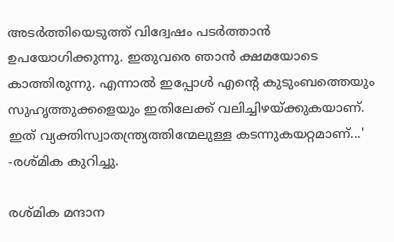അടര്‍ത്തിയെടുത്ത് വിദ്വേഷം പടര്‍ത്താന്‍ ഉപയോഗിക്കുന്നു. ഇതുവരെ ഞാന്‍ ക്ഷമയോടെ കാത്തിരുന്നു. എന്നാല്‍ ഇപ്പോള്‍ എന്റെ കുടുംബത്തെയും സുഹൃത്തുക്കളെയും ഇതിലേക്ക് വലിച്ചിഴയ്ക്കുകയാണ്. ഇത് വ്യക്തിസ്വാതന്ത്ര്യത്തിന്മേലുള്ള കടന്നുകയറ്റമാണ്...' -രശ്മിക കുറിച്ചു.

രശ്മിക മന്ദാന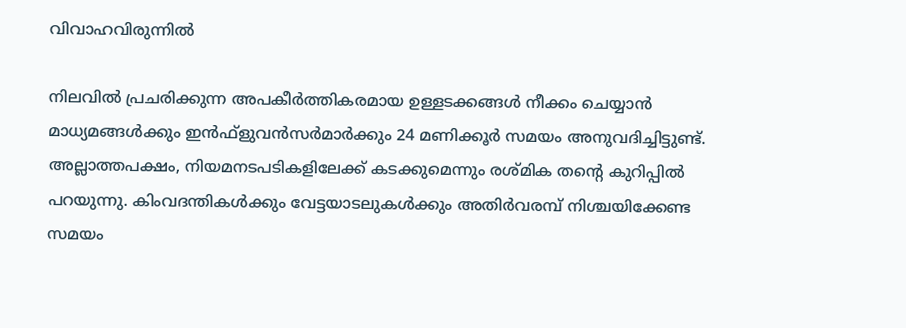വിവാഹവിരുന്നിൽ

നിലവില്‍ പ്രചരിക്കുന്ന അപകീര്‍ത്തികരമായ ഉള്ളടക്കങ്ങള്‍ നീക്കം ചെയ്യാന്‍ മാധ്യമങ്ങള്‍ക്കും ഇന്‍ഫ്‌ളുവന്‍സര്‍മാര്‍ക്കും 24 മണിക്കൂര്‍ സമയം അനുവദിച്ചിട്ടുണ്ട്. അല്ലാത്തപക്ഷം, നിയമനടപടികളിലേക്ക് കടക്കുമെന്നും രശ്മിക തന്റെ കുറിപ്പില്‍ പറയുന്നു. കിംവദന്തികള്‍ക്കും വേട്ടയാടലുകള്‍ക്കും അതിര്‍വരമ്പ് നിശ്ചയിക്കേണ്ട സമയം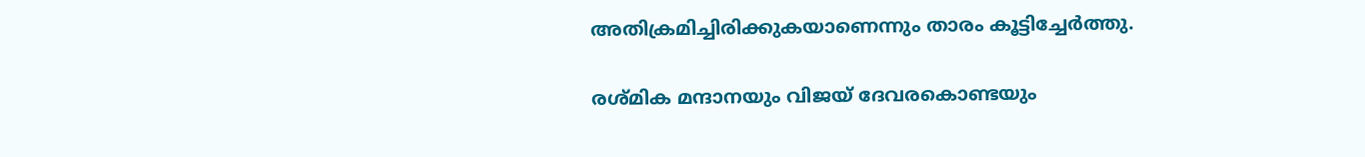അതിക്രമിച്ചിരിക്കുകയാണെന്നും താരം കൂട്ടിച്ചേര്‍ത്തു.

രശ്മിക മന്ദാനയും വിജയ് ദേവരകൊണ്ടയും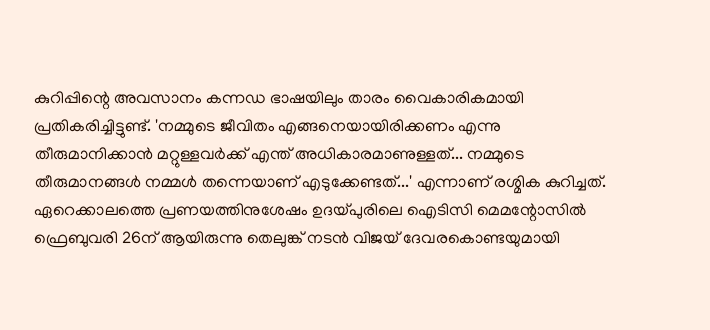കുറിപ്പിന്റെ അവസാനം കന്നഡ ഭാഷയിലും താരം വൈകാരികമായി പ്രതികരിച്ചിട്ടുണ്ട്. 'നമ്മുടെ ജീവിതം എങ്ങനെയായിരിക്കണം എന്നു തീരുമാനിക്കാന്‍ മറ്റുള്ളവര്‍ക്ക് എന്ത് അധികാരമാണുള്ളത്... നമ്മുടെ തീരുമാനങ്ങള്‍ നമ്മള്‍ തന്നെയാണ് എടുക്കേണ്ടത്...' എന്നാണ് രശ്മിക കുറിച്ചത്. ഏറെക്കാലത്തെ പ്രണയത്തിനുശേഷം ഉദയ്പുരിലെ ഐടിസി മെമന്റോസിൽ ഫ്രെബുവരി 26ന് ആയിരുന്നു തെലുങ്ക് നടൻ വിജയ് ദേവരകൊണ്ടയുമായി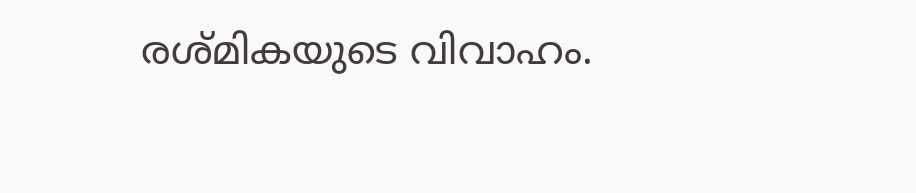രശ്മികയുടെ വിവാഹം.